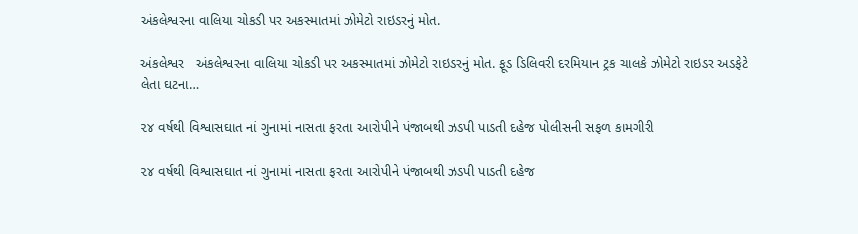અંકલેશ્વરના વાલિયા ચોકડી પર અકસ્માતમાં ઝોમેટો રાઇડરનું મોત.

અંકલેશ્વર   અંકલેશ્વરના વાલિયા ચોકડી પર અકસ્માતમાં ઝોમેટો રાઇડરનું મોત. ફૂડ ડિલિવરી દરમિયાન ટ્રક ચાલકે ઝોમેટો રાઇડર અડફેટે લેતા ઘટના…

૨૪ વર્ષથી વિશ્વાસઘાત નાં ગુનામાં નાસતા ફરતા આરોપીને પંજાબથી ઝડપી પાડતી દહેજ પોલીસની સફળ કામગીરી

૨૪ વર્ષથી વિશ્વાસઘાત નાં ગુનામાં નાસતા ફરતા આરોપીને પંજાબથી ઝડપી પાડતી દહેજ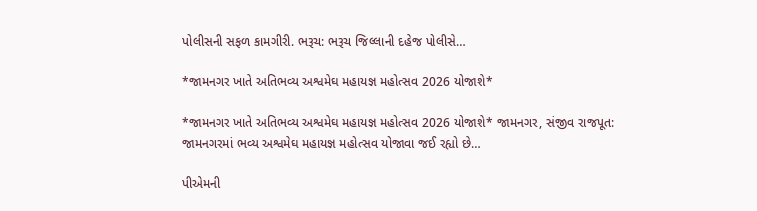પોલીસની સફળ કામગીરી. ભરૂચ: ભરૂચ જિલ્લાની દહેજ પોલીસે…

*જામનગર ખાતે અતિભવ્ય અશ્વમેઘ મહાયજ્ઞ મહોત્સવ 2026 યોજાશે*

*જામનગર ખાતે અતિભવ્ય અશ્વમેઘ મહાયજ્ઞ મહોત્સવ 2026 યોજાશે* જામનગર, સંજીવ રાજપૂત: જામનગરમાં ભવ્ય અશ્વમેઘ મહાયજ્ઞ મહોત્સવ યોજાવા જઈ રહ્યો છે…

પીએમની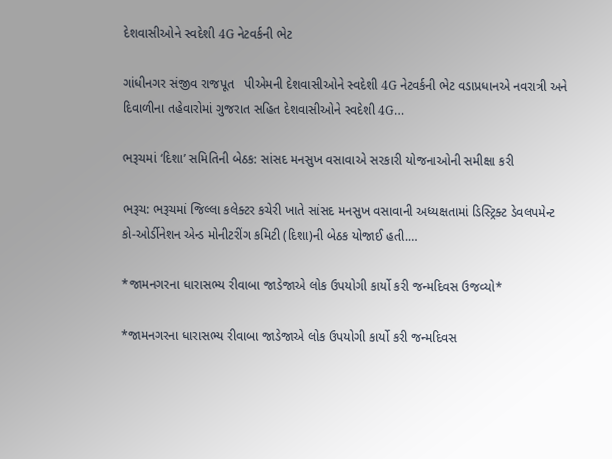દેશવાસીઓને સ્વદેશી 4G નેટવર્કની ભેટ

ગાંધીનગર સંજીવ રાજપૂત   પીએમની દેશવાસીઓને સ્વદેશી 4G નેટવર્કની ભેટ વડાપ્રધાનએ નવરાત્રી અને દિવાળીના તહેવારોમાં ગુજરાત સહિત દેશવાસીઓને સ્વદેશી 4G…

ભરૂચમાં ‘દિશા’ સમિતિની બેઠક: સાંસદ મનસુખ વસાવાએ સરકારી યોજનાઓની સમીક્ષા કરી

ભરૂચ: ભરૂચમાં જિલ્લા કલેક્ટર કચેરી ખાતે સાંસદ મનસુખ વસાવાની અધ્યક્ષતામાં ડિસ્ટ્રિક્ટ ડેવલપમેન્ટ કો-ઓર્ડીનેશન એન્ડ મોનીટરીંગ કમિટી (દિશા)ની બેઠક યોજાઈ હતી.…

*જામનગરના ધારાસભ્ય રીવાબા જાડેજાએ લોક ઉપયોગી કાર્યો કરી જન્મદિવસ ઉજવ્યો*

*જામનગરના ધારાસભ્ય રીવાબા જાડેજાએ લોક ઉપયોગી કાર્યો કરી જન્મદિવસ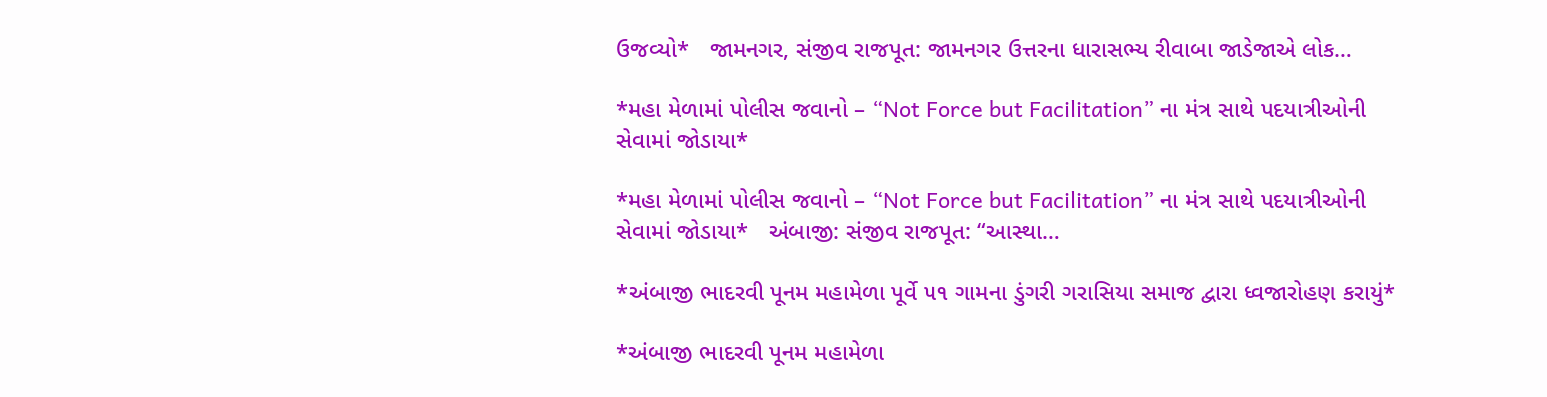ઉજવ્યો*   જામનગર, સંજીવ રાજપૂત: જામનગર ઉત્તરના ધારાસભ્ય રીવાબા જાડેજાએ લોક…

*મહા મેળામાં પોલીસ જવાનો – “Not Force but Facilitation” ના મંત્ર સાથે પદયાત્રીઓની સેવામાં જોડાયા*

*મહા મેળામાં પોલીસ જવાનો – “Not Force but Facilitation” ના મંત્ર સાથે પદયાત્રીઓની સેવામાં જોડાયા*   અંબાજી: સંજીવ રાજપૂત: “આસ્થા…

*અંબાજી ભાદરવી પૂનમ મહામેળા પૂર્વે ૫૧ ગામના ડુંગરી ગરાસિયા સમાજ દ્વારા ધ્વજારોહણ કરાયું*

*અંબાજી ભાદરવી પૂનમ મહામેળા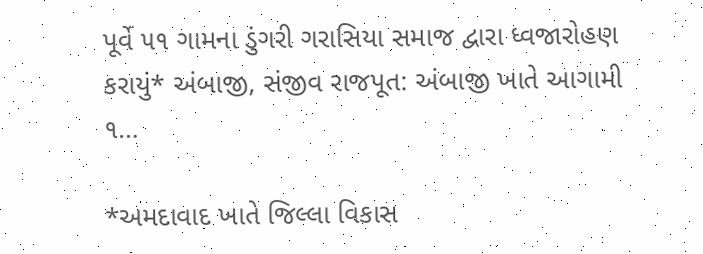પૂર્વે ૫૧ ગામના ડુંગરી ગરાસિયા સમાજ દ્વારા ધ્વજારોહણ કરાયું* અંબાજી, સંજીવ રાજપૂત: અંબાજી ખાતે આગામી ૧…

*અમદાવાદ ખાતે જિલ્લા વિકાસ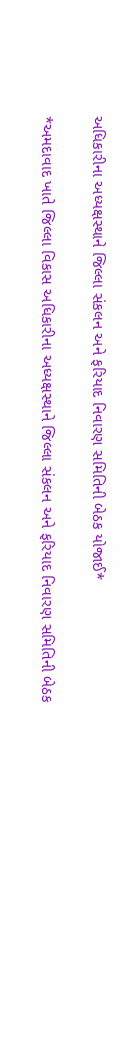અધિકારીના અધ્યક્ષસ્થાને જિલ્લા સંકલન અને ફરિયાદ નિવારણ સમિતિની બેઠક યોજાઈ*

*અમદાવાદ ખાતે જિલ્લા વિકાસ અધિકારીના અધ્યક્ષસ્થાને જિલ્લા સંકલન અને ફરિયાદ નિવારણ સમિતિની બેઠક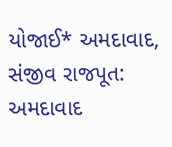યોજાઈ* અમદાવાદ, સંજીવ રાજપૂત: અમદાવાદ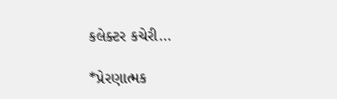કલેક્ટર કચેરી…

*પ્રેરણાત્મક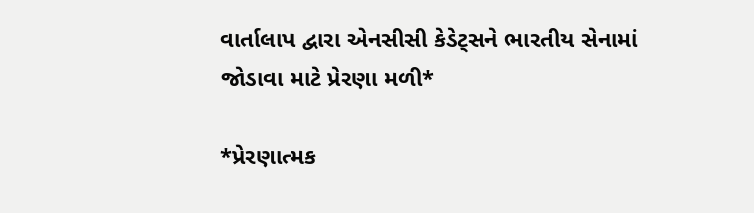વાર્તાલાપ દ્વારા એનસીસી કેડેટ્સને ભારતીય સેનામાં જોડાવા માટે પ્રેરણા મળી*

*પ્રેરણાત્મક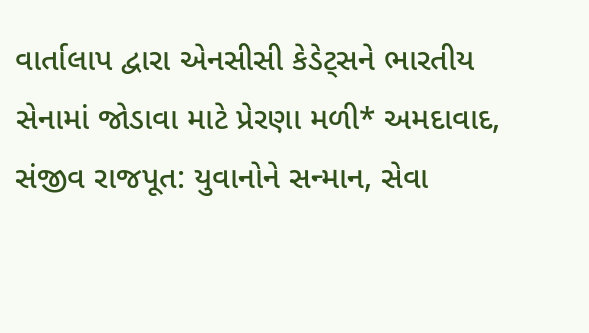વાર્તાલાપ દ્વારા એનસીસી કેડેટ્સને ભારતીય સેનામાં જોડાવા માટે પ્રેરણા મળી* અમદાવાદ, સંજીવ રાજપૂત: યુવાનોને સન્માન, સેવા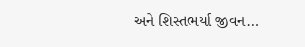અને શિસ્તભર્યા જીવન…